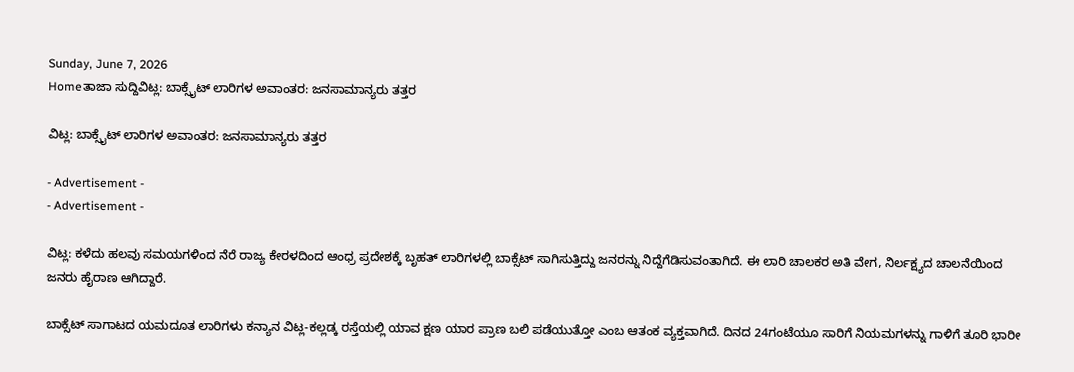Sunday, June 7, 2026
Homeತಾಜಾ ಸುದ್ದಿವಿಟ್ಲ: ಬಾಕ್ಸೈಟ್‌ ಲಾರಿಗಳ ಅವಾಂತರ: ಜನಸಾಮಾನ್ಯರು ತತ್ತರ

ವಿಟ್ಲ: ಬಾಕ್ಸೈಟ್‌ ಲಾರಿಗಳ ಅವಾಂತರ: ಜನಸಾಮಾನ್ಯರು ತತ್ತರ

- Advertisement -
- Advertisement -

ವಿಟ್ಲ: ಕಳೆದು ಹಲವು ಸಮಯಗಳಿಂದ ನೆರೆ ರಾಜ್ಯ ಕೇರಳದಿಂದ ಆಂಧ್ರ ಪ್ರದೇಶಕ್ಕೆ ಬೃಹತ್ ಲಾರಿಗಳಲ್ಲಿ ಬಾಕ್ಸೆಟ್ ಸಾಗಿಸುತ್ತಿದ್ದು ಜನರನ್ನು ನಿದ್ದೆಗೆಡಿಸುವಂತಾಗಿದೆ. ಈ ಲಾರಿ ಚಾಲಕರ ಅತಿ ವೇಗ, ನಿರ್ಲಕ್ಷ್ಯದ ಚಾಲನೆಯಿಂದ ಜನರು ಹೈರಾಣ ಆಗಿದ್ದಾರೆ.

ಬಾಕ್ಸೆಟ್ ಸಾಗಾಟದ ಯಮದೂತ ಲಾರಿಗಳು ಕನ್ಯಾನ ವಿಟ್ಲ-ಕಲ್ಲಡ್ಕ ರಸ್ತೆಯಲ್ಲಿ ಯಾವ ಕ್ಷಣ ಯಾರ ಪ್ರಾಣ ಬಲಿ ಪಡೆಯುತ್ತೋ ಎಂಬ ಆತಂಕ ವ್ಯಕ್ತವಾಗಿದೆ. ದಿನದ 24ಗಂಟೆಯೂ ಸಾರಿಗೆ ನಿಯಮಗಳನ್ನು ಗಾಳಿಗೆ ತೂರಿ ಭಾರೀ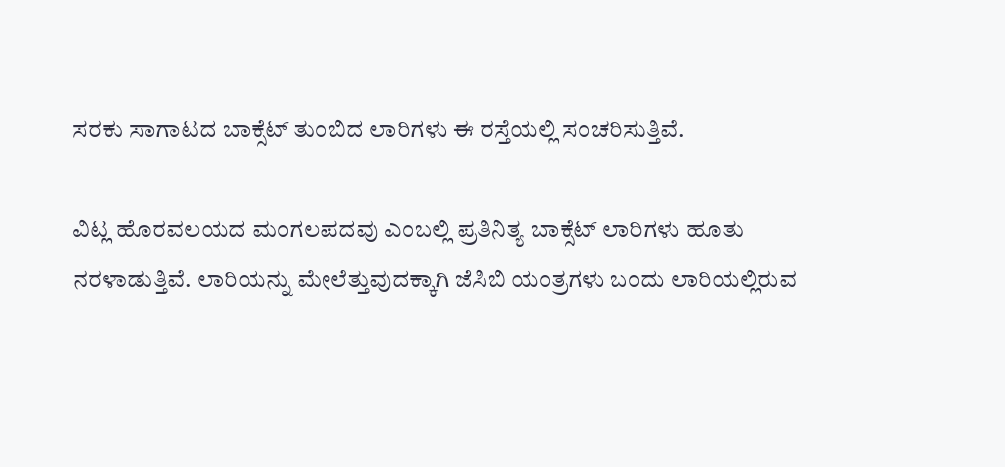ಸರಕು ಸಾಗಾಟದ ಬಾಕ್ಸೆಟ್ ತುಂಬಿದ ಲಾರಿಗಳು ಈ ರಸ್ತೆಯಲ್ಲಿ ಸಂಚರಿಸುತ್ತಿವೆ.

ವಿಟ್ಲ ಹೊರವಲಯದ ಮಂಗಲಪದವು ಎಂಬಲ್ಲಿ ಪ್ರತಿನಿತ್ಯ ಬಾಕ್ಸೆಟ್ ಲಾರಿಗಳು ಹೂತು ನರಳಾಡುತ್ತಿವೆ. ಲಾರಿಯನ್ನು ಮೇಲೆತ್ತುವುದಕ್ಕಾಗಿ ಜೆಸಿಬಿ ಯಂತ್ರಗಳು ಬಂದು ಲಾರಿಯಲ್ಲಿರುವ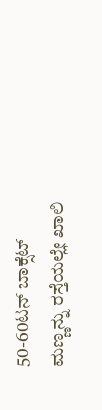50-60ಟನ್ ಬಾಕ್ಸೆಟ್ ಮಣ್ಣನ್ನು ರಸ್ತೆಯಲ್ಲೇ ಖಾಲಿ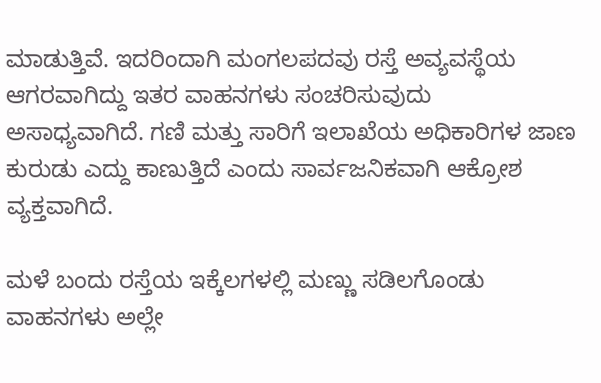ಮಾಡುತ್ತಿವೆ. ಇದರಿಂದಾಗಿ ಮಂಗಲಪದವು ರಸ್ತೆ ಅವ್ಯವಸ್ಥೆಯ ಆಗರವಾಗಿದ್ದು ಇತರ ವಾಹನಗಳು ಸಂಚರಿಸುವುದು ಅಸಾಧ್ಯವಾಗಿದೆ. ಗಣಿ ಮತ್ತು ಸಾರಿಗೆ ಇಲಾಖೆಯ ಅಧಿಕಾರಿಗಳ ಜಾಣ ಕುರುಡು ಎದ್ದು ಕಾಣುತ್ತಿದೆ ಎಂದು ಸಾರ್ವಜನಿಕವಾಗಿ ಆಕ್ರೋಶ ವ್ಯಕ್ತವಾಗಿದೆ.

ಮಳೆ ಬಂದು ರಸ್ತೆಯ ಇಕ್ಕೆಲಗಳಲ್ಲಿ ಮಣ್ಣು ಸಡಿಲಗೊಂಡು ವಾಹನಗಳು ಅಲ್ಲೇ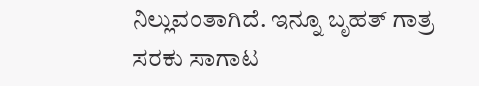ನಿಲ್ಲುವಂತಾಗಿದೆ. ಇನ್ನೂ ಬೃಹತ್ ಗಾತ್ರ ಸರಕು ಸಾಗಾಟ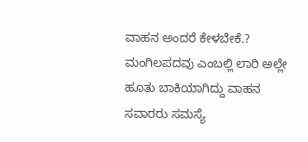ವಾಹನ ಅಂದರೆ ಕೇಳಬೇಕೆ.? ಮಂಗಿಲಪದವು ಎಂಬಲ್ಲಿ ಲಾರಿ ಅಲ್ಲೇ ಹೂತು ಬಾಕಿಯಾಗಿದ್ದು ವಾಹನ ಸವಾರರು ಸಮಸ್ಯೆ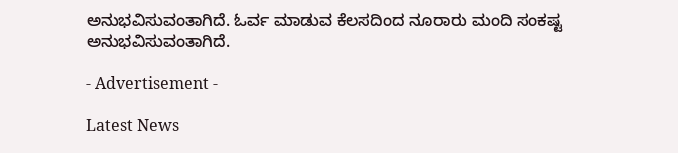ಅನುಭವಿಸುವಂತಾಗಿದೆ. ಓರ್ವ ಮಾಡುವ ಕೆಲಸದಿಂದ ನೂರಾರು ಮಂದಿ ಸಂಕಷ್ಟ ಅನುಭವಿಸುವಂತಾಗಿದೆ.

- Advertisement -

Latest News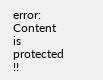error: Content is protected !!